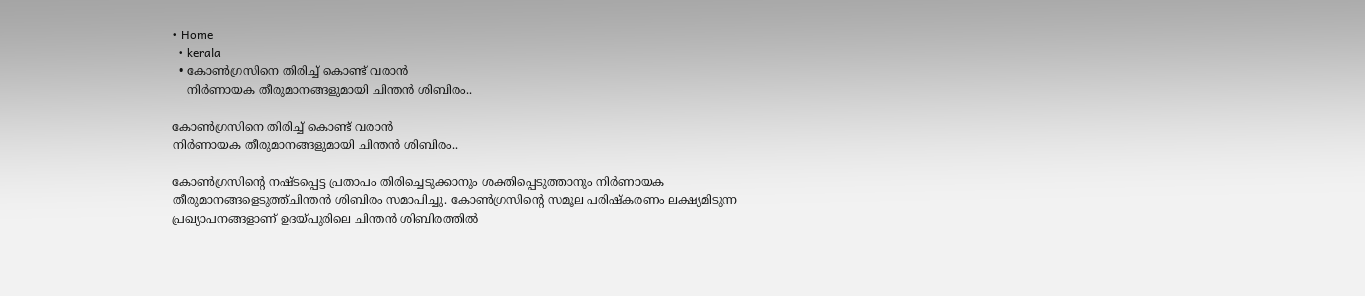• Home
  • kerala
  • കോൺഗ്രസിനെ തിരിച്ച് കൊണ്ട് വരാൻ
    നിർണായക തീരുമാനങ്ങളുമായി ചിന്തൻ ശിബിരം..

കോൺഗ്രസിനെ തിരിച്ച് കൊണ്ട് വരാൻ
നിർണായക തീരുമാനങ്ങളുമായി ചിന്തൻ ശിബിരം..

കോൺഗ്രസിന്റെ നഷ്ടപ്പെട്ട പ്രതാപം തിരിച്ചെടുക്കാനും ശക്തിപ്പെടുത്താനും നിർണായക തീരുമാനങ്ങളെടുത്ത്ചിന്തൻ ശിബിരം സമാപിച്ചു. കോൺഗ്രസിന്റെ സമൂല പരിഷ്കരണം ലക്ഷ്യമിടുന്ന പ്രഖ്യാപനങ്ങളാണ് ഉദയ്പുരിലെ ചിന്തൻ ശിബിരത്തിൽ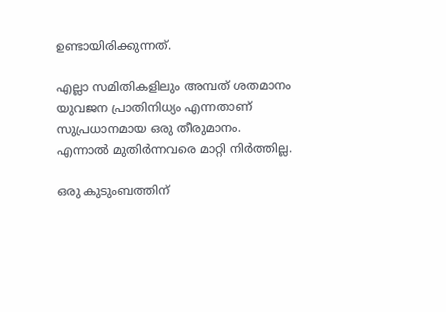ഉണ്ടായിരിക്കുന്നത്.

എല്ലാ സമിതികളിലും അമ്പത് ശതമാനം യുവജന പ്രാതിനിധ്യം എന്നതാണ് സുപ്രധാനമായ ഒരു തീരുമാനം. എന്നാൽ മുതിർന്നവരെ മാറ്റി നിർത്തില്ല.

ഒരു കുടുംബത്തിന്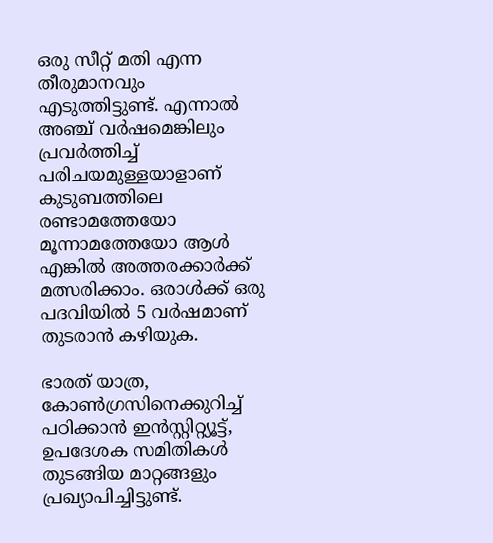ഒരു സീറ്റ് മതി എന്ന തീരുമാനവും എടുത്തിട്ടുണ്ട്. എന്നാൽ അഞ്ച് വർഷമെങ്കിലും പ്രവർത്തിച്ച് പരിചയമുള്ളയാളാണ് കുടുബത്തിലെ രണ്ടാമത്തേയോ മൂന്നാമത്തേയോ ആൾ എങ്കിൽ അത്തരക്കാർക്ക് മത്സരിക്കാം. ഒരാൾക്ക്‌ ഒരു പദവിയിൽ 5 വർഷമാണ് തുടരാൻ കഴിയുക.

ഭാരത് യാത്ര, കോൺഗ്രസിനെക്കുറിച്ച് പഠിക്കാൻ ഇൻസ്റ്റിറ്റ്യൂട്ട്, ഉപദേശക സമിതികൾ തുടങ്ങിയ മാറ്റങ്ങളും പ്രഖ്യാപിച്ചിട്ടുണ്ട്.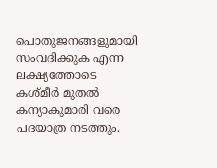പൊതുജനങ്ങളുമായി സംവദിക്കുക എന്ന ലക്ഷ്യത്തോടെ കശ്മീർ മുതൽ കന്യാകുമാരി വരെ പദയാത്ര നടത്തും.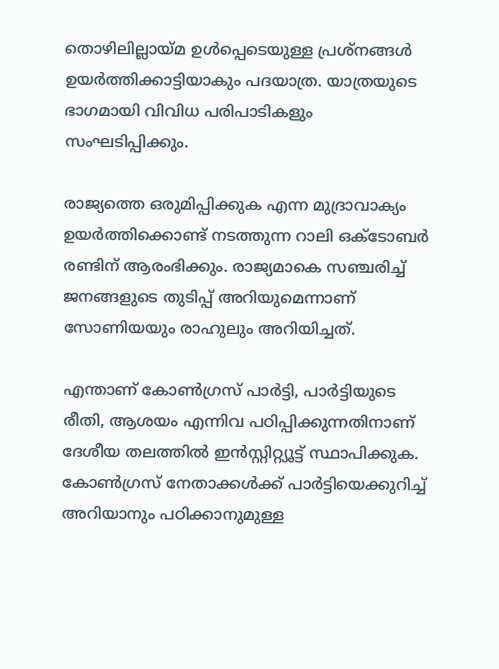തൊഴിലില്ലായ്മ ഉൾപ്പെടെയുള്ള പ്രശ്നങ്ങൾ ഉയർത്തിക്കാട്ടിയാകും പദയാത്ര. യാത്രയുടെ ഭാഗമായി വിവിധ പരിപാടികളും സംഘടിപ്പിക്കും.

രാജ്യത്തെ ഒരുമിപ്പിക്കുക എന്ന മുദ്രാവാക്യം ഉയർത്തിക്കൊണ്ട് നടത്തുന്ന റാലി ഒക്ടോബർ രണ്ടിന് ആരംഭിക്കും. രാജ്യമാകെ സഞ്ചരിച്ച് ജനങ്ങളുടെ തുടിപ്പ് അറിയുമെന്നാണ് സോണിയയും രാഹുലും അറിയിച്ചത്.

എന്താണ് കോൺഗ്രസ് പാർട്ടി, പാർട്ടിയുടെ രീതി, ആശയം എന്നിവ പഠിപ്പിക്കുന്നതിനാണ് ദേശീയ തലത്തിൽ ഇൻസ്റ്റിറ്റ്യൂട്ട് സ്ഥാപിക്കുക. കോൺഗ്രസ് നേതാക്കൾക്ക് പാർട്ടിയെക്കുറിച്ച് അറിയാനും പഠിക്കാനുമുള്ള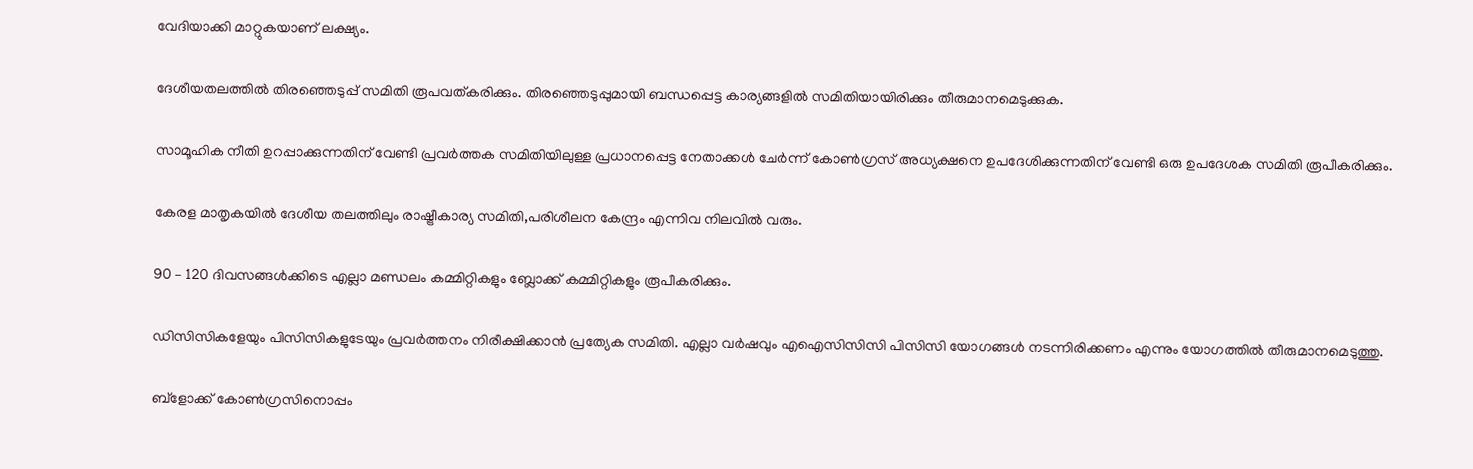വേദിയാക്കി മാറ്റുകയാണ് ലക്ഷ്യം.

ദേശീയതലത്തിൽ തിരഞ്ഞെടുപ്പ് സമിതി രൂപവത്കരിക്കും. തിരഞ്ഞെടുപ്പുമായി ബന്ധപ്പെട്ട കാര്യങ്ങളിൽ സമിതിയായിരിക്കും തീരുമാനമെടുക്കുക.

സാമൂഹിക നീതി ഉറപ്പാക്കുന്നതിന് വേണ്ടി പ്രവർത്തക സമിതിയിലുള്ള പ്രധാനപ്പെട്ട നേതാക്കൾ ചേർന്ന് കോൺഗ്രസ് അധ്യക്ഷനെ ഉപദേശിക്കുന്നതിന് വേണ്ടി ഒരു ഉപദേശക സമിതി രൂപീകരിക്കും.

കേരള മാതൃകയിൽ ദേശീയ തലത്തിലും രാഷ്ട്രീകാര്യ സമിതി,പരിശീലന കേന്ദ്രം എന്നിവ നിലവിൽ വരും.

90 – 120 ദിവസങ്ങൾക്കിടെ എല്ലാ മണ്ഡലം കമ്മിറ്റികളും ബ്ലോക്ക് കമ്മിറ്റികളും രൂപീകരിക്കും.

ഡിസിസികളേയും പിസിസികളുടേയും പ്രവർത്തനം നിരീക്ഷിക്കാൻ പ്രത്യേക സമിതി. എല്ലാ വർഷവും എഐസിസിസി പിസിസി യോഗങ്ങൾ നടന്നിരിക്കണം എന്നും യോഗത്തിൽ തീരുമാനമെടുത്തു.

ബ്ളോക്ക് കോൺഗ്രസിനൊപ്പം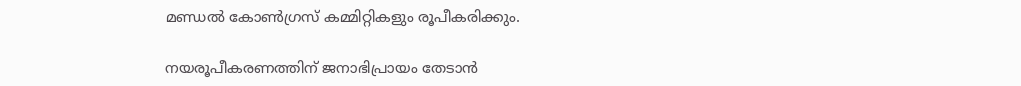മണ്ഡൽ കോൺഗ്രസ് കമ്മിറ്റികളും രൂപീകരിക്കും.

നയരൂപീകരണത്തിന് ജനാഭിപ്രായം തേടാൻ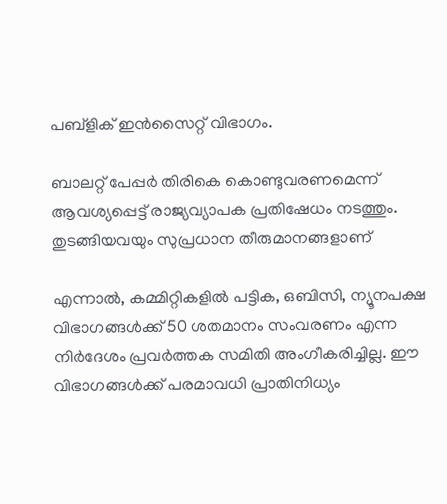പബ്ളിക് ഇൻസൈറ്റ് വിഭാഗം.

ബാലറ്റ് പേപ്പർ തിരികെ കൊണ്ടുവരണമെന്ന് ആവശ്യപ്പെട്ട് രാജ്യവ്യാപക പ്രതിഷേധം നടത്തും. തുടങ്ങിയവയും സുപ്രധാന തീരുമാനങ്ങളാണ്

എന്നാൽ, കമ്മിറ്റികളിൽ പട്ടിക, ഒബിസി, ന്യൂനപക്ഷ വിഭാഗങ്ങൾക്ക് 50 ശതമാനം സംവരണം എന്ന നിർദേശം പ്രവർത്തക സമിതി അംഗീകരിച്ചില്ല. ഈ വിഭാഗങ്ങൾക്ക് പരമാവധി പ്രാതിനിധ്യം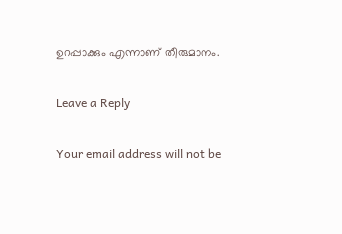ഉറപ്പാക്കും എന്നാണ് തീരുമാനം.

Leave a Reply

Your email address will not be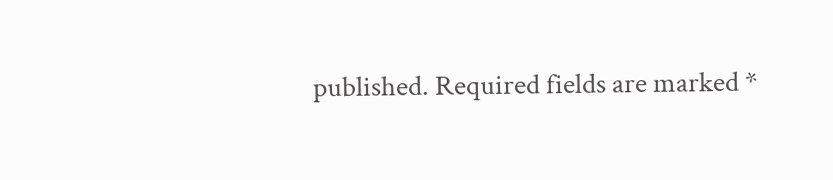published. Required fields are marked *